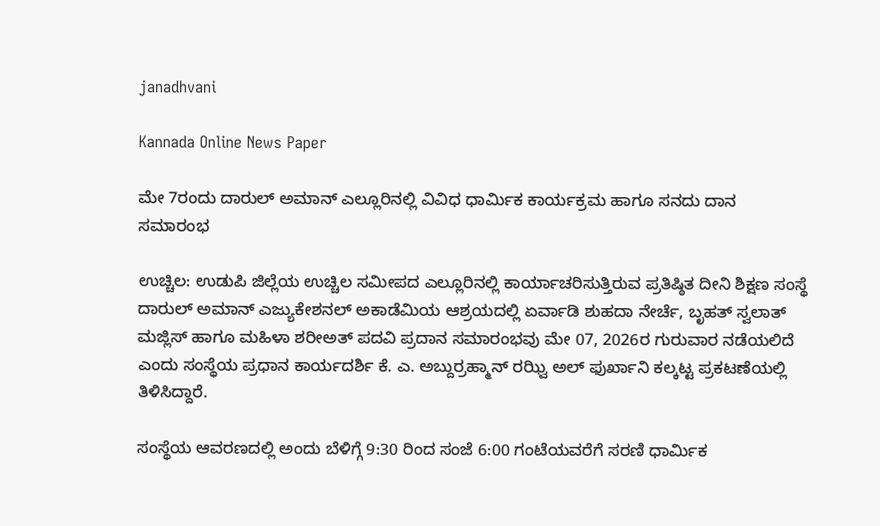janadhvani

Kannada Online News Paper

ಮೇ 7ರಂದು ದಾರುಲ್ ಅಮಾನ್ ಎಲ್ಲೂರಿನಲ್ಲಿ ವಿವಿಧ ಧಾರ್ಮಿಕ ಕಾರ್ಯಕ್ರಮ ಹಾಗೂ ಸನದು ದಾನ ಸಮಾರಂಭ

ಉಚ್ಚಿಲ: ಉಡುಪಿ ಜಿಲ್ಲೆಯ ಉಚ್ಚಿಲ ಸಮೀಪದ ಎಲ್ಲೂರಿನಲ್ಲಿ ಕಾರ್ಯಾಚರಿಸುತ್ತಿರುವ ಪ್ರತಿಷ್ಠಿತ ದೀನಿ ಶಿಕ್ಷಣ ಸಂಸ್ಥೆ ದಾರುಲ್ ಅಮಾನ್ ಎಜ್ಯುಕೇಶನಲ್ ಅಕಾಡೆಮಿಯ ಆಶ್ರಯದಲ್ಲಿ ಏರ್ವಾಡಿ ಶುಹದಾ ನೇರ್ಚೆ, ಬೃಹತ್ ಸ್ವಲಾತ್ ಮಜ್ಲಿಸ್ ಹಾಗೂ ಮಹಿಳಾ ಶರೀಅತ್ ಪದವಿ ಪ್ರದಾನ ಸಮಾರಂಭವು ಮೇ 07, 2026ರ ಗುರುವಾರ ನಡೆಯಲಿದೆ ಎಂದು ಸಂಸ್ಥೆಯ ಪ್ರಧಾನ ಕಾರ್ಯದರ್ಶಿ ಕೆ. ಎ. ಅಬ್ದುರ್ರಹ್ಮಾನ್ ರಝ್ವಿ ಅಲ್ ಫುರ್ಖಾನಿ ಕಲ್ಕಟ್ಟ ಪ್ರಕಟಣೆಯಲ್ಲಿ ತಿಳಿಸಿದ್ದಾರೆ.

ಸಂಸ್ಥೆಯ ಆವರಣದಲ್ಲಿ ಅಂದು ಬೆಳಿಗ್ಗೆ 9:30 ರಿಂದ ಸಂಜೆ 6:00 ಗಂಟೆಯವರೆಗೆ ಸರಣಿ ಧಾರ್ಮಿಕ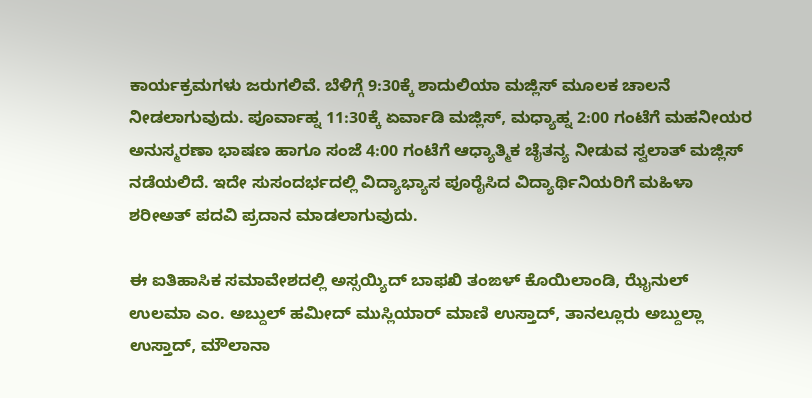ಕಾರ್ಯಕ್ರಮಗಳು ಜರುಗಲಿವೆ. ಬೆಳಿಗ್ಗೆ 9:30ಕ್ಕೆ ಶಾದುಲಿಯಾ ಮಜ್ಲಿಸ್ ಮೂಲಕ ಚಾಲನೆ ನೀಡಲಾಗುವುದು. ಪೂರ್ವಾಹ್ನ 11:30ಕ್ಕೆ ಏರ್ವಾಡಿ ಮಜ್ಲಿಸ್, ಮಧ್ಯಾಹ್ನ 2:00 ಗಂಟೆಗೆ ಮಹನೀಯರ ಅನುಸ್ಮರಣಾ ಭಾಷಣ ಹಾಗೂ ಸಂಜೆ 4:00 ಗಂಟೆಗೆ ಆಧ್ಯಾತ್ಮಿಕ ಚೈತನ್ಯ ನೀಡುವ ಸ್ವಲಾತ್ ಮಜ್ಲಿಸ್ ನಡೆಯಲಿದೆ. ಇದೇ ಸುಸಂದರ್ಭದಲ್ಲಿ ವಿದ್ಯಾಭ್ಯಾಸ ಪೂರೈಸಿದ ವಿದ್ಯಾರ್ಥಿನಿಯರಿಗೆ ಮಹಿಳಾ ಶರೀಅತ್ ಪದವಿ ಪ್ರದಾನ ಮಾಡಲಾಗುವುದು.

ಈ ಐತಿಹಾಸಿಕ ಸಮಾವೇಶದಲ್ಲಿ ಅಸ್ಸಯ್ಯಿದ್ ಬಾಫಖಿ ತಂಙಳ್ ಕೊಯಿಲಾಂಡಿ, ಝೈನುಲ್ ಉಲಮಾ ಎಂ. ಅಬ್ದುಲ್ ಹಮೀದ್ ಮುಸ್ಲಿಯಾರ್ ಮಾಣಿ ಉಸ್ತಾದ್, ತಾನಲ್ಲೂರು ಅಬ್ದುಲ್ಲಾ ಉಸ್ತಾದ್, ಮೌಲಾನಾ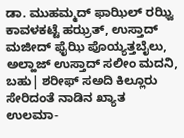ಡಾ. ಮುಹಮ್ಮದ್ ಫಾಝಿಲ್ ರಝ್ವಿ ಕಾವಳಕಟ್ಟೆ ಹಝ್ರತ್, ಉಸ್ತಾದ್ ಮಜೀದ್ ಫೈಝಿ ಪೊಯ್ಯತ್ತಬೈಲು, ಅಲ್ಹಾಜ್ ಉಸ್ತಾದ್ ಸಲೀಂ ಮದನಿ, ಬಹು| ಶರೀಫ್ ಸಅದಿ ಕಿಲ್ಲೂರು ಸೇರಿದಂತೆ ನಾಡಿನ ಖ್ಯಾತ ಉಲಮಾ-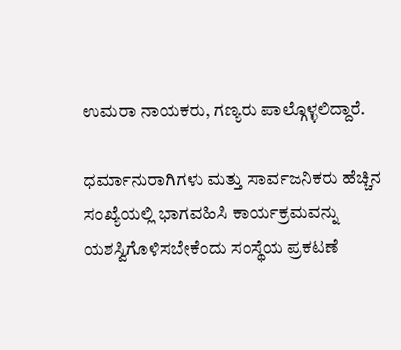ಉಮರಾ ನಾಯಕರು, ಗಣ್ಯರು ಪಾಲ್ಗೊಳ್ಳಲಿದ್ದಾರೆ.

ಧರ್ಮಾನುರಾಗಿಗಳು ಮತ್ತು ಸಾರ್ವಜನಿಕರು ಹೆಚ್ಚಿನ ಸಂಖ್ಯೆಯಲ್ಲಿ ಭಾಗವಹಿಸಿ ಕಾರ್ಯಕ್ರಮವನ್ನು ಯಶಸ್ವಿಗೊಳಿಸಬೇಕೆಂದು ಸಂಸ್ಥೆಯ ಪ್ರಕಟಣೆ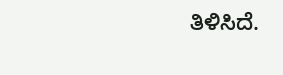ತಿಳಿಸಿದೆ.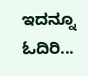ಇದನ್ನೂ ಓದಿರಿ...